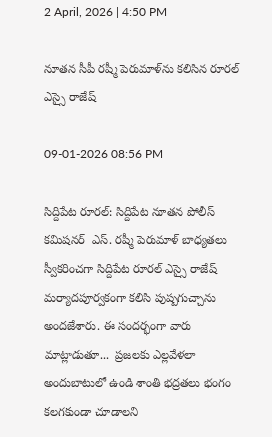2 April, 2026 | 4:50 PM

నూతన సీపీ రష్మీ పెరుమాళ్‌ను కలిసిన రూరల్ ఎస్సై రాజేష్

09-01-2026 08:56 PM

సిద్దిపేట రూరల్: సిద్దిపేట నూతన పోలీస్ కమిషనర్  ఎస్. రష్మీ పెరుమాళ్ బాధ్యతలు స్వీకరించగా సిద్దిపేట రూరల్ ఎస్సై రాజేష్ మర్యాదపూర్వకంగా కలిసి పుష్పగుచ్చాను అందజేశారు. ఈ సందర్భంగా వారు మాట్లాడుతూ...  ప్రజలకు ఎల్లవేళలా అందుబాటులో ఉండి శాంతి భద్రతలు భంగం కలగకుండా చూడాలని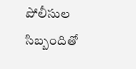పోలీసుల సిబ్బందితో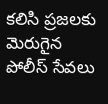కలిసి ప్రజలకు మెరుగైన పోలీస్ సేవలు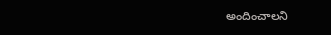అందించాలని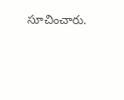సూచించారు.